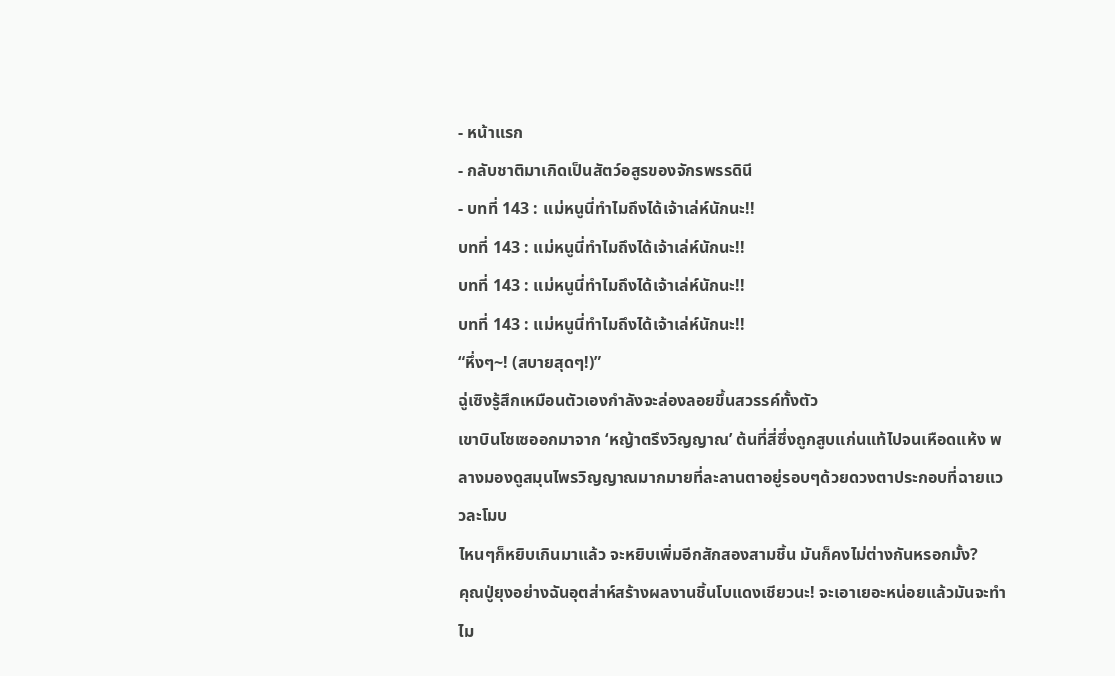- หน้าแรก
- กลับชาติมาเกิดเป็นสัตว์อสูรของจักรพรรดินี
- บทที่ 143 : แม่หนูนี่ทำไมถึงได้เจ้าเล่ห์นักนะ!!
บทที่ 143 : แม่หนูนี่ทำไมถึงได้เจ้าเล่ห์นักนะ!!
บทที่ 143 : แม่หนูนี่ทำไมถึงได้เจ้าเล่ห์นักนะ!!
บทที่ 143 : แม่หนูนี่ทำไมถึงได้เจ้าเล่ห์นักนะ!!
“หึ่งๆ~! (สบายสุดๆ!)”
ฉู่เซิงรู้สึกเหมือนตัวเองกำลังจะล่องลอยขึ้นสวรรค์ทั้งตัว
เขาบินโซเซออกมาจาก ‘หญ้าตรึงวิญญาณ’ ต้นที่สี่ซึ่งถูกสูบแก่นแท้ไปจนเหือดแห้ง พลางมองดูสมุนไพรวิญญาณมากมายที่ละลานตาอยู่รอบๆด้วยดวงตาประกอบที่ฉายแววละโมบ
ไหนๆก็หยิบเกินมาแล้ว จะหยิบเพิ่มอีกสักสองสามชิ้น มันก็คงไม่ต่างกันหรอกมั้ง?
คุณปู่ยุงอย่างฉันอุตส่าห์สร้างผลงานชิ้นโบแดงเชียวนะ! จะเอาเยอะหน่อยแล้วมันจะทำไม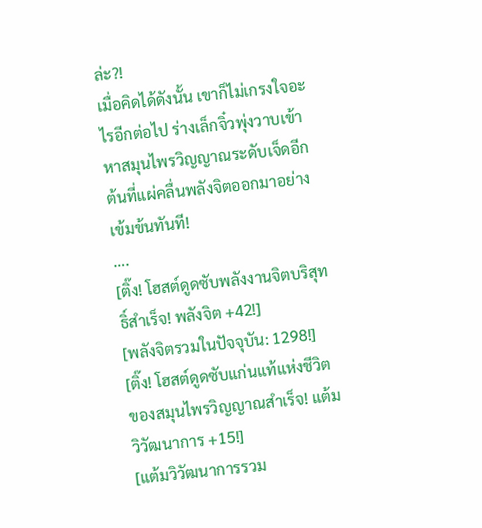ล่ะ?!
เมื่อคิดได้ดังนั้น เขาก็ไม่เกรงใจอะไรอีกต่อไป ร่างเล็กจิ๋วพุ่งวาบเข้าหาสมุนไพรวิญญาณระดับเจ็ดอีกต้นที่แผ่คลื่นพลังจิตออกมาอย่างเข้มข้นทันที!
….
[ติ๊ง! โฮสต์ดูดซับพลังงานจิตบริสุทธิ์สำเร็จ! พลังจิต +42!]
[พลังจิตรวมในปัจจุบัน: 1298!]
[ติ๊ง! โฮสต์ดูดซับแก่นแท้แห่งชีวิตของสมุนไพรวิญญาณสำเร็จ! แต้มวิวัฒนาการ +15!]
[แต้มวิวัฒนาการรวม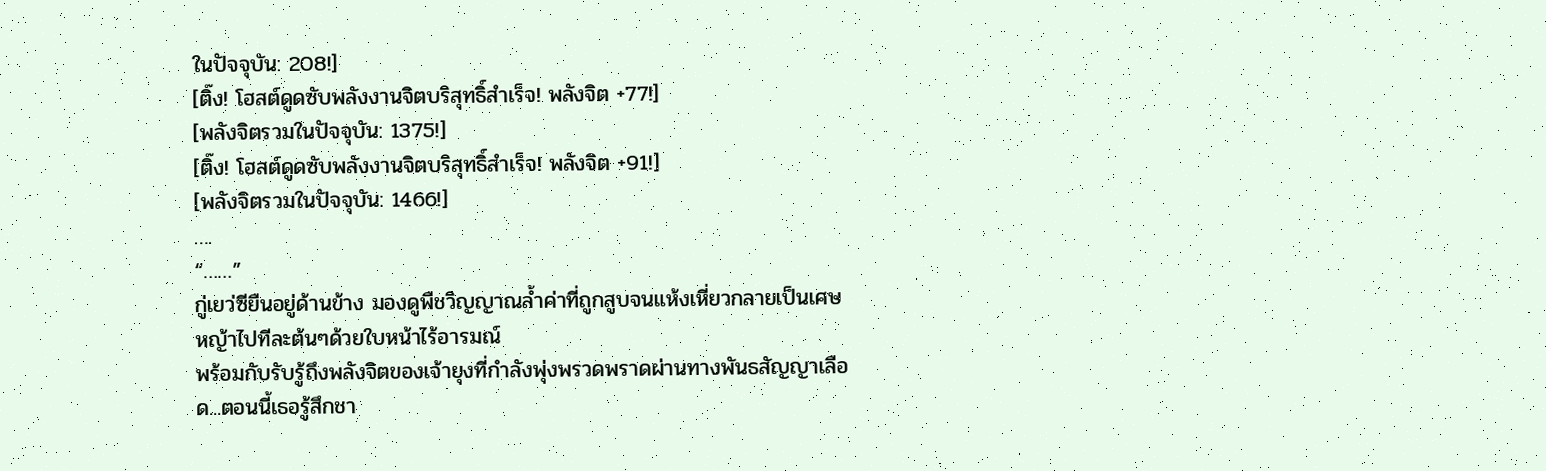ในปัจจุบัน: 208!]
[ติ๊ง! โฮสต์ดูดซับพลังงานจิตบริสุทธิ์สำเร็จ! พลังจิต +77!]
[พลังจิตรวมในปัจจุบัน: 1375!]
[ติ๊ง! โฮสต์ดูดซับพลังงานจิตบริสุทธิ์สำเร็จ! พลังจิต +91!]
[พลังจิตรวมในปัจจุบัน: 1466!]
….
“……”
กู่เยว่ซียืนอยู่ด้านข้าง มองดูพืชวิญญาณล้ำค่าที่ถูกสูบจนแห้งเหี่ยวกลายเป็นเศษหญ้าไปทีละต้นๆด้วยใบหน้าไร้อารมณ์
พร้อมกับรับรู้ถึงพลังจิตของเจ้ายุงที่กำลังพุ่งพรวดพราดผ่านทางพันธสัญญาเลือด...ตอนนี้เธอรู้สึกชา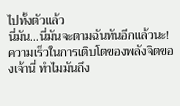ไปทั้งตัวแล้ว
นี่มัน...นี่มันจะตามฉันทันอีกแล้วนะ!
ความเร็วในการเติบโตของพลังจิตของเจ้านี่ ทำไมมันถึง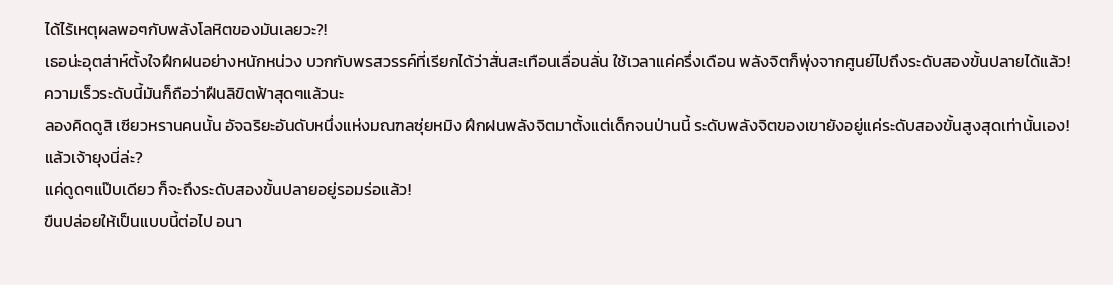ได้ไร้เหตุผลพอๆกับพลังโลหิตของมันเลยวะ?!
เธอน่ะอุตส่าห์ตั้งใจฝึกฝนอย่างหนักหน่วง บวกกับพรสวรรค์ที่เรียกได้ว่าสั่นสะเทือนเลื่อนลั่น ใช้เวลาแค่ครึ่งเดือน พลังจิตก็พุ่งจากศูนย์ไปถึงระดับสองขั้นปลายได้แล้ว!
ความเร็วระดับนี้มันก็ถือว่าฝืนลิขิตฟ้าสุดๆแล้วนะ
ลองคิดดูสิ เซียวหรานคนนั้น อัจฉริยะอันดับหนึ่งแห่งมณฑลซุ่ยหมิง ฝึกฝนพลังจิตมาตั้งแต่เด็กจนป่านนี้ ระดับพลังจิตของเขายังอยู่แค่ระดับสองขั้นสูงสุดเท่านั้นเอง!
แล้วเจ้ายุงนี่ล่ะ?
แค่ดูดๆแป๊บเดียว ก็จะถึงระดับสองขั้นปลายอยู่รอมร่อแล้ว!
ขืนปล่อยให้เป็นแบบนี้ต่อไป อนา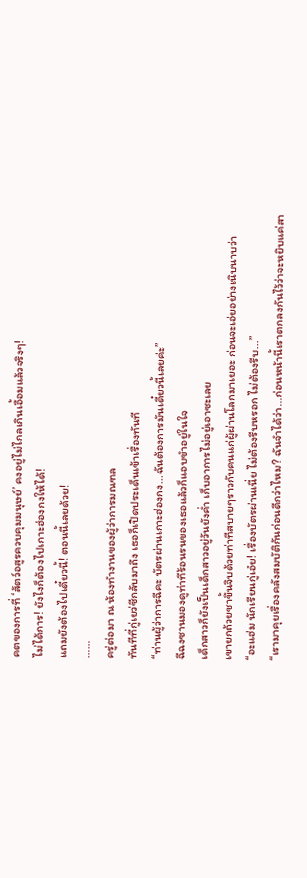คตของการที่ ‘สัตว์อสูรควบคุมมนุษย์’ คงอยู่ไม่ไกลเกินเอื้อมแล้วจริงๆ!
ไม่ได้การ! ยังไงก็ต้องไปเกาะฮ่องกงให้ได้!
แถมยังต้องไปเดี๋ยวนี้! ตอนนี้เลยด้วย!
……
ครู่ต่อมา ณ ห้องทำงานของผู้ว่าการมณฑล
ทันทีที่กู่เยว่ซีกลับมาถึง เธอก็เปิดประเด็นเข้าเรื่องทันที
“ท่านผู้ว่าการฉีคะ บัตรผ่านเกาะฮ่องกง...ฉันต้องการมันเดี๋ยวนี้เลยค่ะ”
ฉีฉงซานมองดูท่าทีร้อนรนของเธอแล้วก็แอบขำอยู่ในใจ
เด็กสาวก็ยังเป็นเด็กสาวอยู่วันยังค่ำ เก็บอาการไม่อยู่เอาซะเลย
เขายกถ้วยชาขึ้นจิบด้วยท่าทีสบายๆราวกับคนแก่ผู้ผ่านโลกมาเยอะ ก่อนจะเอ่ยอย่างเนิบนาบว่า
“อะแฮ่ม นักเรียนกู่เอ๋ย! เรื่องบัตรผ่านเนี่ย ไม่ต้องรีบหรอก ไม่ต้องรีบ...”
“เรามาคุยเรื่องคลังสมบัติกันก่อนดีกว่าไหม? ฉันจำได้ว่า...ก่อนหน้านี้เราตกลงกันไว้ว่าจะหยิบแค่สา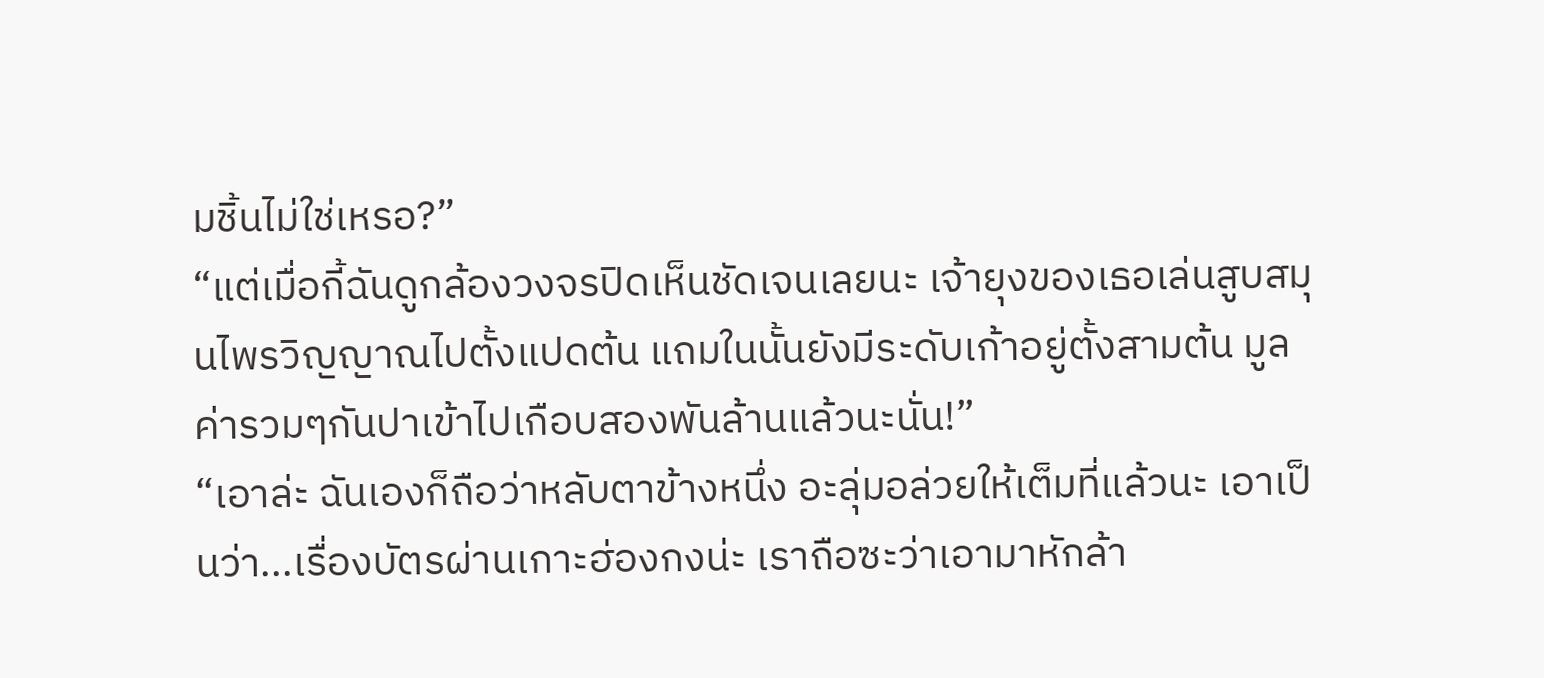มชิ้นไม่ใช่เหรอ?”
“แต่เมื่อกี้ฉันดูกล้องวงจรปิดเห็นชัดเจนเลยนะ เจ้ายุงของเธอเล่นสูบสมุนไพรวิญญาณไปตั้งแปดต้น แถมในนั้นยังมีระดับเก้าอยู่ตั้งสามต้น มูลค่ารวมๆกันปาเข้าไปเกือบสองพันล้านแล้วนะนั่น!”
“เอาล่ะ ฉันเองก็ถือว่าหลับตาข้างหนึ่ง อะลุ่มอล่วยให้เต็มที่แล้วนะ เอาเป็นว่า...เรื่องบัตรผ่านเกาะฮ่องกงน่ะ เราถือซะว่าเอามาหักล้า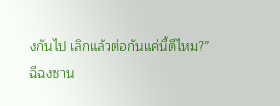งกันไป เลิกแล้วต่อกันแค่นี้ดีไหม?”
ฉีฉงซาน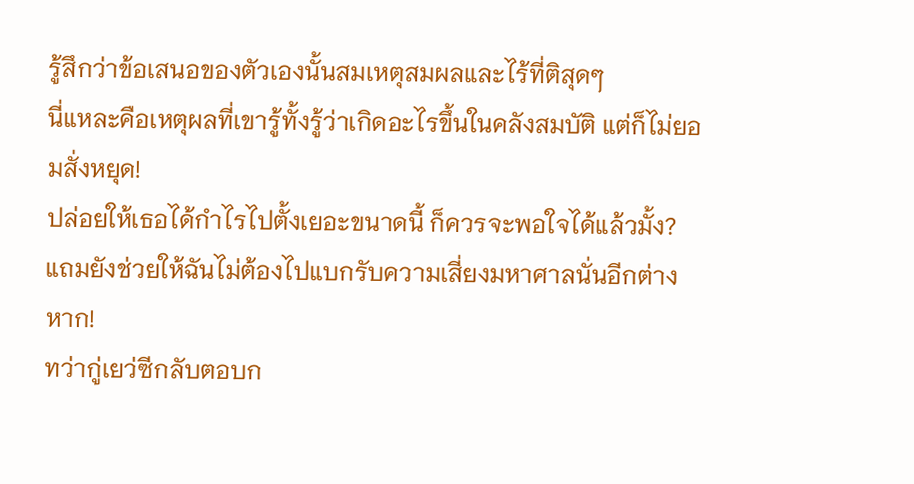รู้สึกว่าข้อเสนอของตัวเองนั้นสมเหตุสมผลและไร้ที่ติสุดๆ
นี่แหละคือเหตุผลที่เขารู้ทั้งรู้ว่าเกิดอะไรขึ้นในคลังสมบัติ แต่ก็ไม่ยอมสั่งหยุด!
ปล่อยให้เธอได้กำไรไปตั้งเยอะขนาดนี้ ก็ควรจะพอใจได้แล้วมั้ง?
แถมยังช่วยให้ฉันไม่ต้องไปแบกรับความเสี่ยงมหาศาลนั่นอีกต่างหาก!
ทว่ากู่เยว่ซีกลับตอบก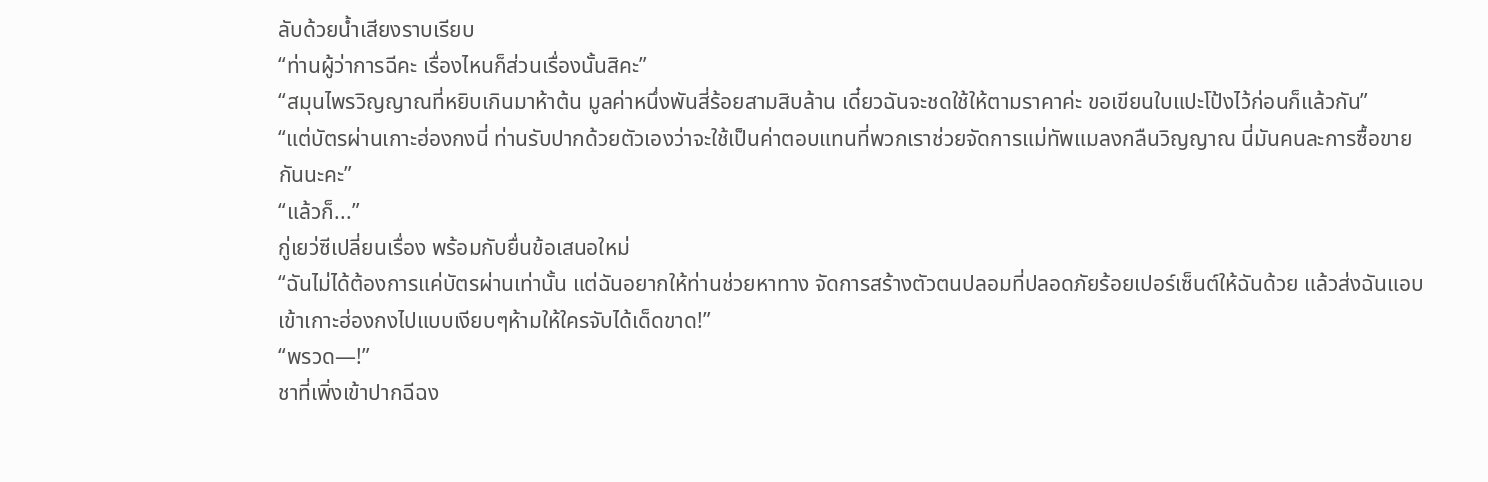ลับด้วยน้ำเสียงราบเรียบ
“ท่านผู้ว่าการฉีคะ เรื่องไหนก็ส่วนเรื่องนั้นสิคะ”
“สมุนไพรวิญญาณที่หยิบเกินมาห้าต้น มูลค่าหนึ่งพันสี่ร้อยสามสิบล้าน เดี๋ยวฉันจะชดใช้ให้ตามราคาค่ะ ขอเขียนใบแปะโป้งไว้ก่อนก็แล้วกัน”
“แต่บัตรผ่านเกาะฮ่องกงนี่ ท่านรับปากด้วยตัวเองว่าจะใช้เป็นค่าตอบแทนที่พวกเราช่วยจัดการแม่ทัพแมลงกลืนวิญญาณ นี่มันคนละการซื้อขายกันนะคะ”
“แล้วก็...”
กู่เยว่ซีเปลี่ยนเรื่อง พร้อมกับยื่นข้อเสนอใหม่
“ฉันไม่ได้ต้องการแค่บัตรผ่านเท่านั้น แต่ฉันอยากให้ท่านช่วยหาทาง จัดการสร้างตัวตนปลอมที่ปลอดภัยร้อยเปอร์เซ็นต์ให้ฉันด้วย แล้วส่งฉันแอบเข้าเกาะฮ่องกงไปแบบเงียบๆห้ามให้ใครจับได้เด็ดขาด!”
“พรวด—!”
ชาที่เพิ่งเข้าปากฉีฉง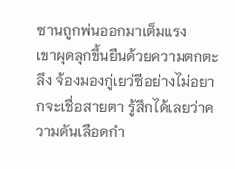ซานถูกพ่นออกมาเต็มแรง
เขาผุดลุกขึ้นยืนด้วยความตกตะลึง จ้องมองกู่เยว่ซีอย่างไม่อยากจะเชื่อสายตา รู้สึกได้เลยว่าความดันเลือดกำ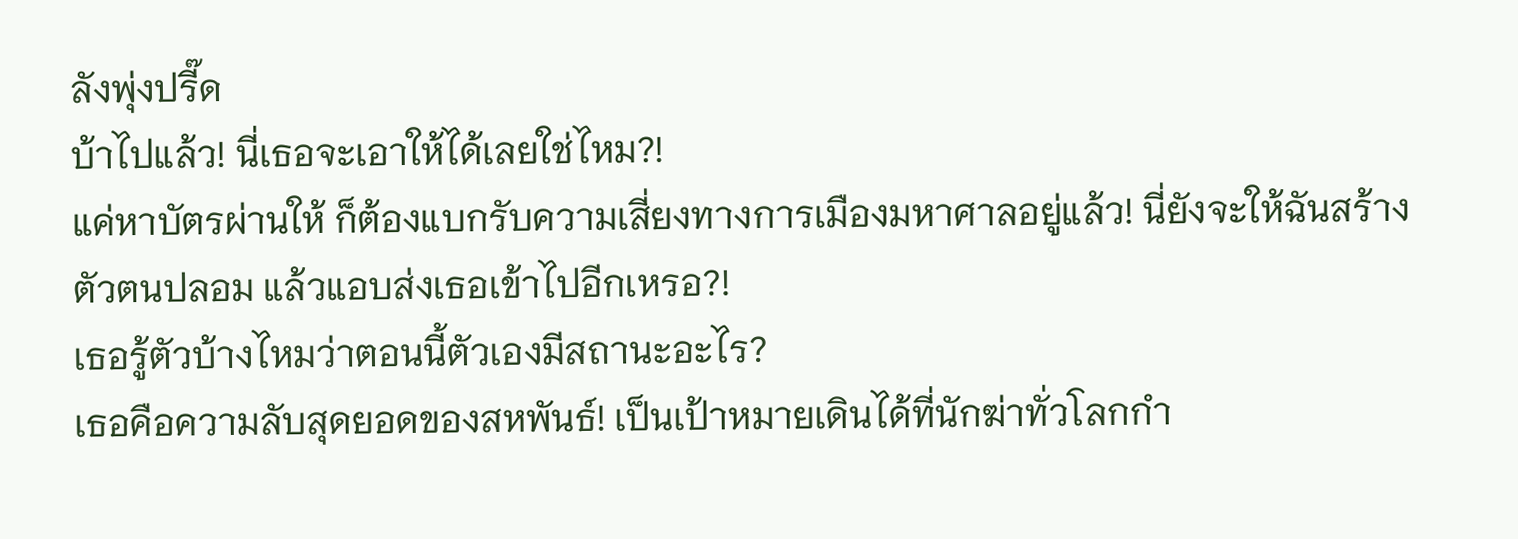ลังพุ่งปรี๊ด
บ้าไปแล้ว! นี่เธอจะเอาให้ได้เลยใช่ไหม?!
แค่หาบัตรผ่านให้ ก็ต้องแบกรับความเสี่ยงทางการเมืองมหาศาลอยู่แล้ว! นี่ยังจะให้ฉันสร้างตัวตนปลอม แล้วแอบส่งเธอเข้าไปอีกเหรอ?!
เธอรู้ตัวบ้างไหมว่าตอนนี้ตัวเองมีสถานะอะไร?
เธอคือความลับสุดยอดของสหพันธ์! เป็นเป้าหมายเดินได้ที่นักฆ่าทั่วโลกกำ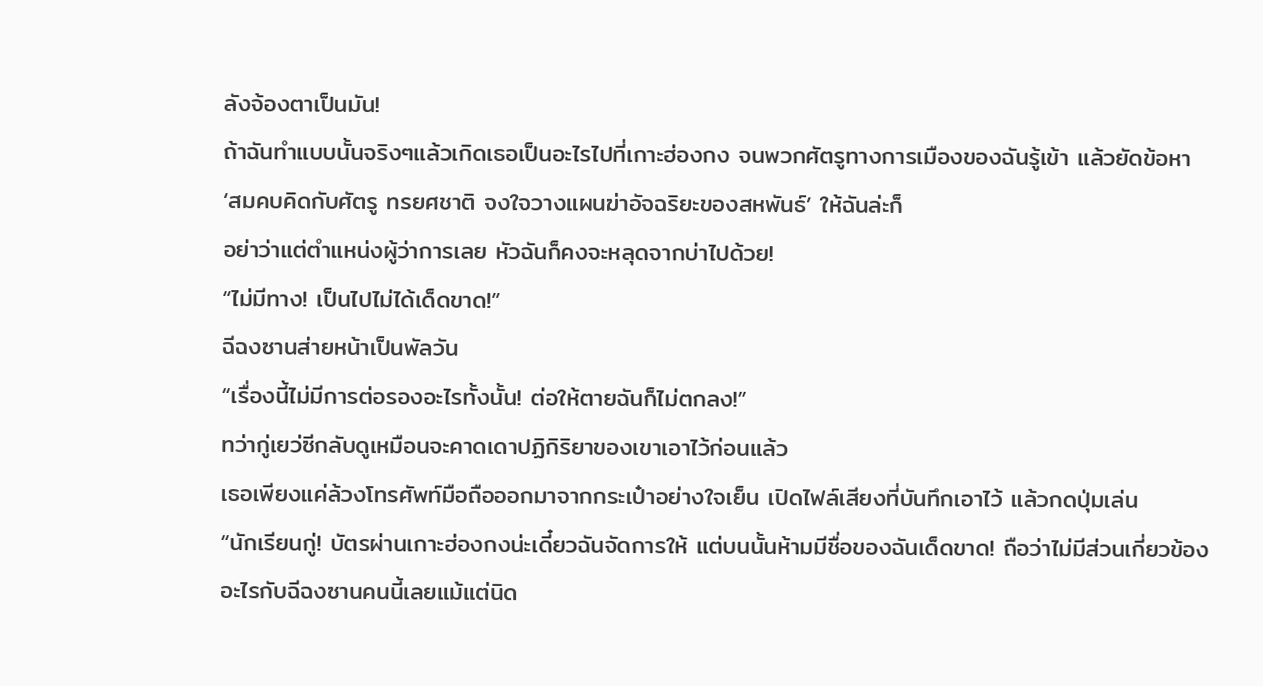ลังจ้องตาเป็นมัน!
ถ้าฉันทำแบบนั้นจริงๆแล้วเกิดเธอเป็นอะไรไปที่เกาะฮ่องกง จนพวกศัตรูทางการเมืองของฉันรู้เข้า แล้วยัดข้อหา ‘สมคบคิดกับศัตรู ทรยศชาติ จงใจวางแผนฆ่าอัจฉริยะของสหพันธ์’ ให้ฉันล่ะก็
อย่าว่าแต่ตำแหน่งผู้ว่าการเลย หัวฉันก็คงจะหลุดจากบ่าไปด้วย!
“ไม่มีทาง! เป็นไปไม่ได้เด็ดขาด!”
ฉีฉงซานส่ายหน้าเป็นพัลวัน
“เรื่องนี้ไม่มีการต่อรองอะไรทั้งนั้น! ต่อให้ตายฉันก็ไม่ตกลง!”
ทว่ากู่เยว่ซีกลับดูเหมือนจะคาดเดาปฏิกิริยาของเขาเอาไว้ก่อนแล้ว
เธอเพียงแค่ล้วงโทรศัพท์มือถือออกมาจากกระเป๋าอย่างใจเย็น เปิดไฟล์เสียงที่บันทึกเอาไว้ แล้วกดปุ่มเล่น
“นักเรียนกู่! บัตรผ่านเกาะฮ่องกงน่ะเดี๋ยวฉันจัดการให้ แต่บนนั้นห้ามมีชื่อของฉันเด็ดขาด! ถือว่าไม่มีส่วนเกี่ยวข้องอะไรกับฉีฉงซานคนนี้เลยแม้แต่นิด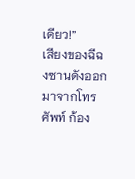เดียว!”
เสียงของฉีฉงซานดังออกมาจากโทรศัพท์ ก้อง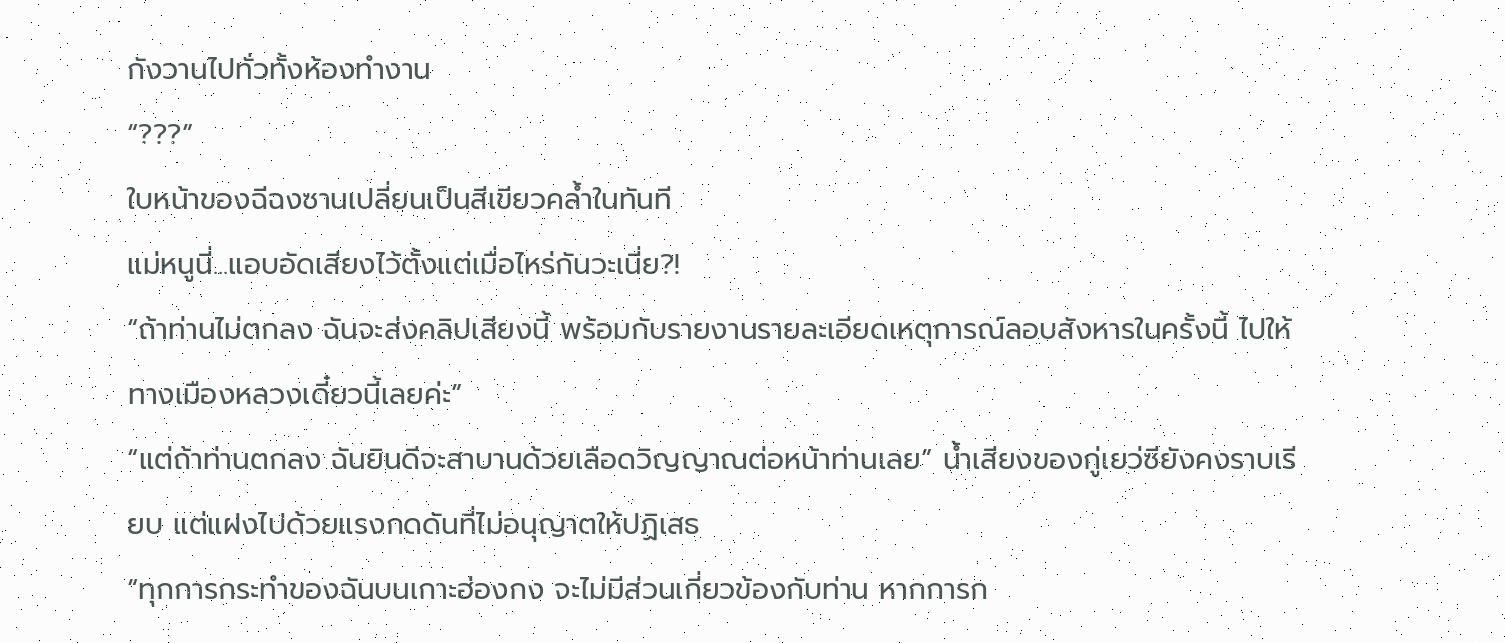กังวานไปทั่วทั้งห้องทำงาน
“???”
ใบหน้าของฉีฉงซานเปลี่ยนเป็นสีเขียวคล้ำในทันที
แม่หนูนี่...แอบอัดเสียงไว้ตั้งแต่เมื่อไหร่กันวะเนี่ย?!
“ถ้าท่านไม่ตกลง ฉันจะส่งคลิปเสียงนี้ พร้อมกับรายงานรายละเอียดเหตุการณ์ลอบสังหารในครั้งนี้ ไปให้ทางเมืองหลวงเดี๋ยวนี้เลยค่ะ”
“แต่ถ้าท่านตกลง ฉันยินดีจะสาบานด้วยเลือดวิญญาณต่อหน้าท่านเลย” น้ำเสียงของกู่เยว่ซียังคงราบเรียบ แต่แฝงไปด้วยแรงกดดันที่ไม่อนุญาตให้ปฏิเสธ
“ทุกการกระทำของฉันบนเกาะฮ่องกง จะไม่มีส่วนเกี่ยวข้องกับท่าน หากการก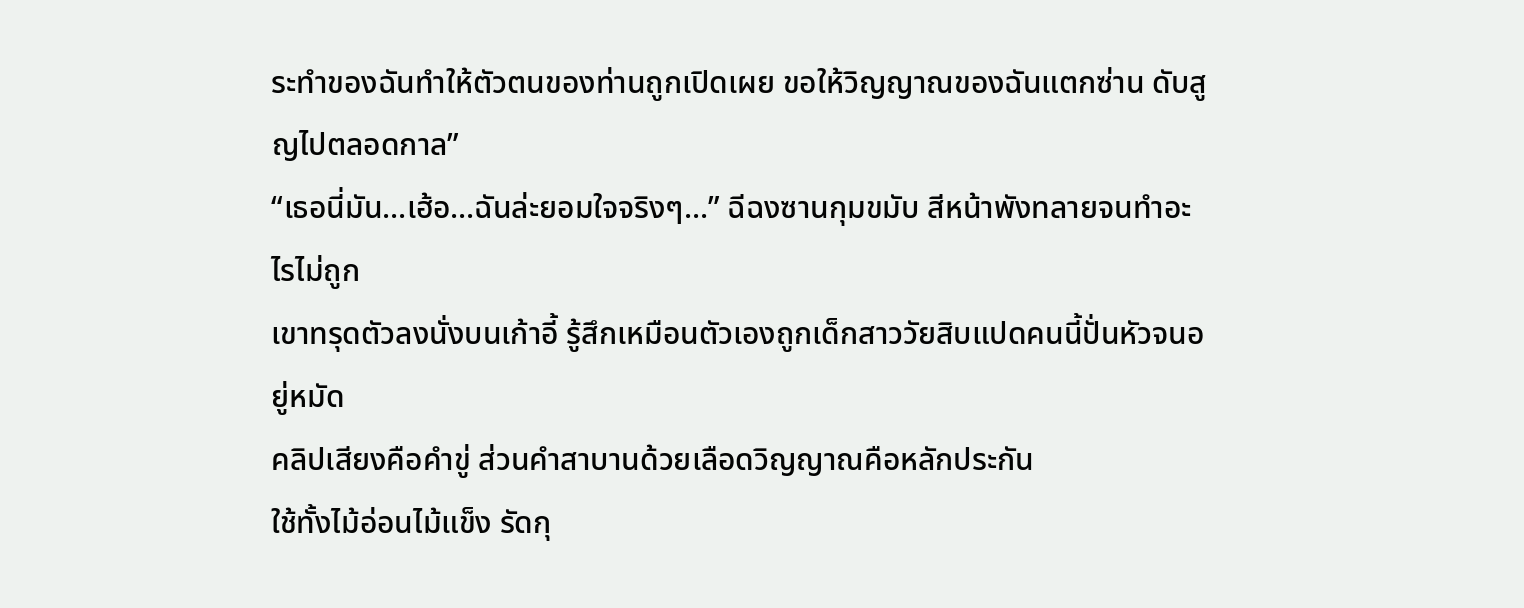ระทำของฉันทำให้ตัวตนของท่านถูกเปิดเผย ขอให้วิญญาณของฉันแตกซ่าน ดับสูญไปตลอดกาล”
“เธอนี่มัน...เฮ้อ...ฉันล่ะยอมใจจริงๆ...” ฉีฉงซานกุมขมับ สีหน้าพังทลายจนทำอะไรไม่ถูก
เขาทรุดตัวลงนั่งบนเก้าอี้ รู้สึกเหมือนตัวเองถูกเด็กสาววัยสิบแปดคนนี้ปั่นหัวจนอยู่หมัด
คลิปเสียงคือคำขู่ ส่วนคำสาบานด้วยเลือดวิญญาณคือหลักประกัน
ใช้ทั้งไม้อ่อนไม้แข็ง รัดกุ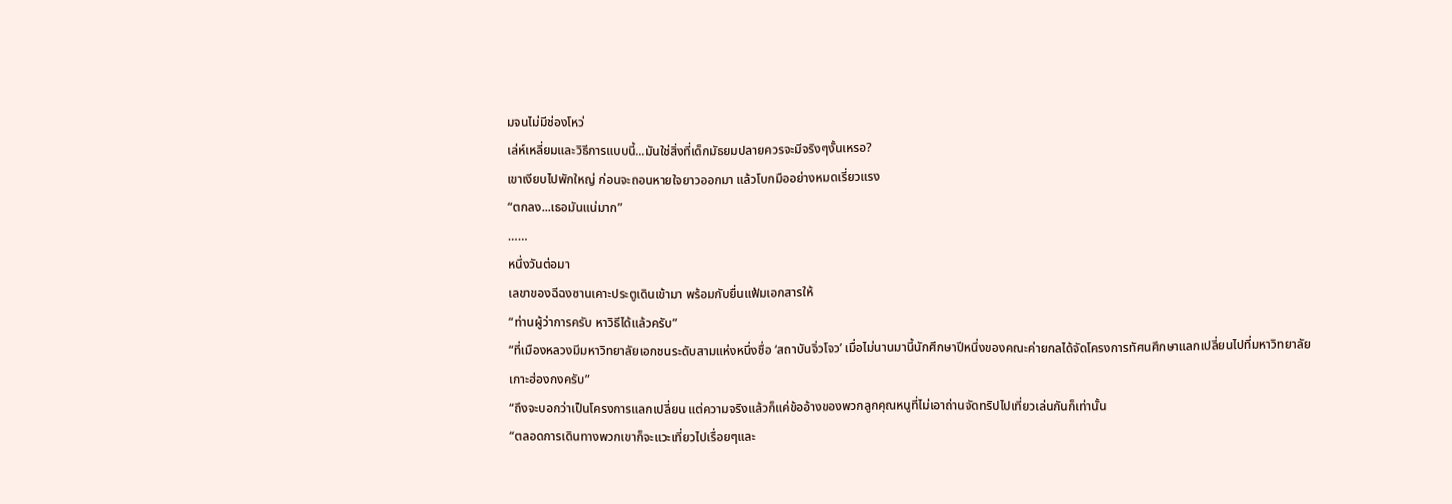มจนไม่มีช่องโหว่
เล่ห์เหลี่ยมและวิธีการแบบนี้...มันใช่สิ่งที่เด็กมัธยมปลายควรจะมีจริงๆงั้นเหรอ?
เขาเงียบไปพักใหญ่ ก่อนจะถอนหายใจยาวออกมา แล้วโบกมืออย่างหมดเรี่ยวแรง
“ตกลง...เธอมันแน่มาก”
……
หนึ่งวันต่อมา
เลขาของฉีฉงซานเคาะประตูเดินเข้ามา พร้อมกับยื่นแฟ้มเอกสารให้
“ท่านผู้ว่าการครับ หาวิธีได้แล้วครับ”
“ที่เมืองหลวงมีมหาวิทยาลัยเอกชนระดับสามแห่งหนึ่งชื่อ ‘สถาบันจิ่วโจว’ เมื่อไม่นานมานี้นักศึกษาปีหนึ่งของคณะค่ายกลได้จัดโครงการทัศนศึกษาแลกเปลี่ยนไปที่มหาวิทยาลัยเกาะฮ่องกงครับ”
“ถึงจะบอกว่าเป็นโครงการแลกเปลี่ยน แต่ความจริงแล้วก็แค่ข้ออ้างของพวกลูกคุณหนูที่ไม่เอาถ่านจัดทริปไปเที่ยวเล่นกันก็เท่านั้น
“ตลอดการเดินทางพวกเขาก็จะแวะเที่ยวไปเรื่อยๆและ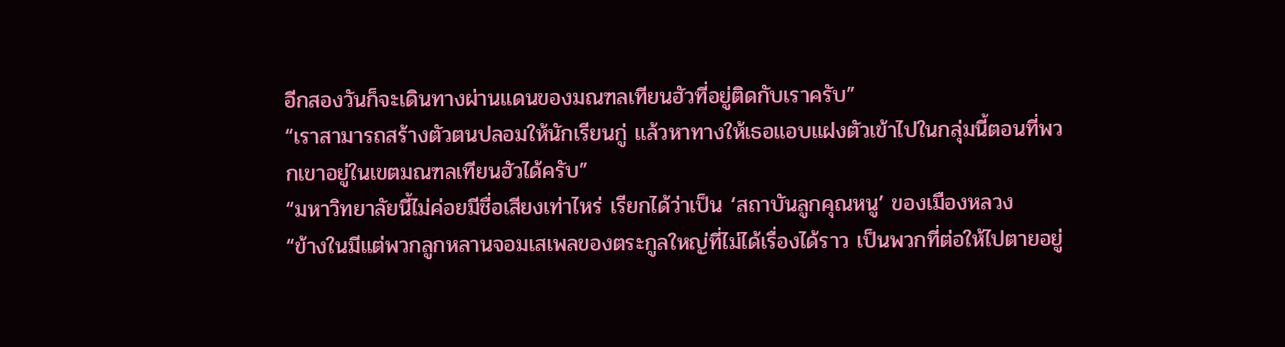อีกสองวันก็จะเดินทางผ่านแดนของมณฑลเทียนฮัวที่อยู่ติดกับเราครับ”
“เราสามารถสร้างตัวตนปลอมให้นักเรียนกู่ แล้วหาทางให้เธอแอบแฝงตัวเข้าไปในกลุ่มนี้ตอนที่พวกเขาอยู่ในเขตมณฑลเทียนฮัวได้ครับ”
“มหาวิทยาลัยนี้ไม่ค่อยมีชื่อเสียงเท่าไหร่ เรียกได้ว่าเป็น ‘สถาบันลูกคุณหนู’ ของเมืองหลวง
“ข้างในมีแต่พวกลูกหลานจอมเสเพลของตระกูลใหญ่ที่ไม่ได้เรื่องได้ราว เป็นพวกที่ต่อให้ไปตายอยู่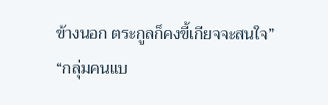ข้างนอก ตระกูลก็คงขี้เกียจจะสนใจ”
“กลุ่มคนแบ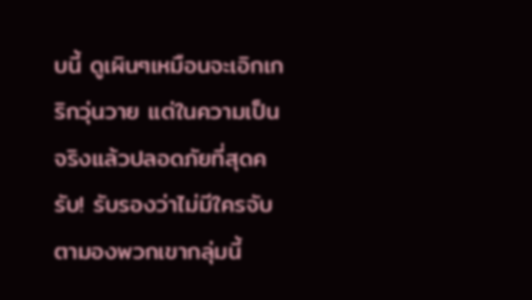บนี้ ดูเผินๆเหมือนจะเอิกเกริกวุ่นวาย แต่ในความเป็นจริงแล้วปลอดภัยที่สุดครับ! รับรองว่าไม่มีใครจับตามองพวกเขากลุ่มนี้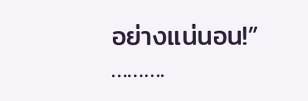อย่างแน่นอน!”
……….